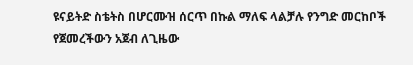ዩናይትድ ስቴትስ በሆርሙዝ ሰርጥ በኩል ማለፍ ላልቻሉ የንግድ መርከቦች የጀመረችውን አጀብ ለጊዜው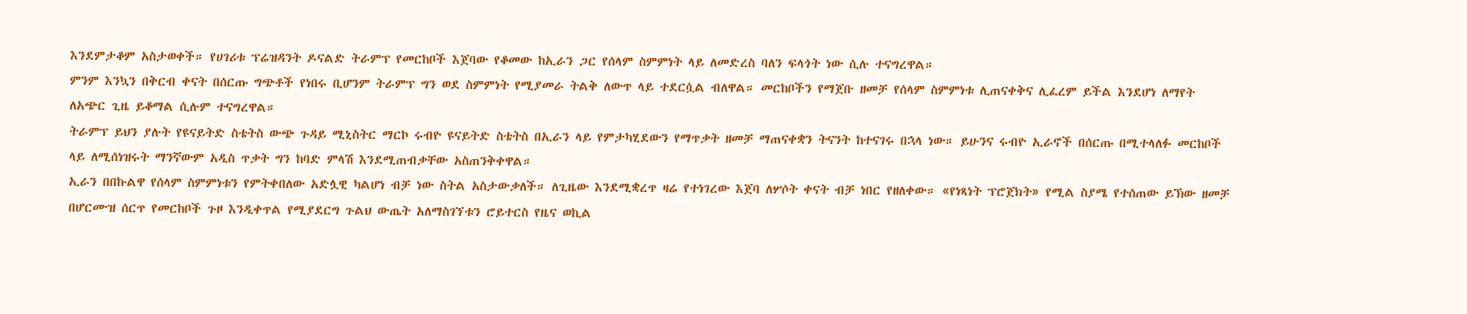እንደምታቆም አስታወቀች። የሀገሪቱ ፕሬዝዳንት ዶናልድ ትራምፕ የመርከቦች እጀባው የቆመው ከኢራን ጋር የሰላም ስምምነት ላይ ለመድረስ ባለን ፍላጎት ነው ሲሉ ተናግረዋል።
ምንም እንኳን በቅርብ ቀናት በሰርጡ ግጭቶች የነበሩ ቢሆንም ትራምፕ ግን ወደ ስምምነት የሚያመራ ትልቅ ለውጥ ላይ ተደርሷል ብለዋል። መርከቦችን የማጀቡ ዘመቻ የሰላም ስምምነቱ ሊጠናቀቅና ሊፈረም ይችል እንደሆነ ለማየት ለአጭር ጊዜ ይቆማል ሲሉም ተናግረዋል።
ትራምፕ ይህን ያሉት የዩናይትድ ስቴትስ ውጭ ጉዳይ ሚኒስትር ማርኮ ሩብዮ ዩናይትድ ስቴትስ በኢራን ላይ የምታካሂደውን የማጥቃት ዘመቻ ማጠናቀቋን ትናንት ከተናገሩ በኋላ ነው። ይሁንና ሩብዮ ኢራኖች በሰርጡ በሚተላለፉ መርከቦች ላይ ለሚሰነዝሩት ማንኛውም አዲስ ጥቃት ግን ከባድ ምላሽ እንደሚጠብቃቸው አስጠንቅቀዋል።
ኢራን በበኩልዋ የሰላም ስምምነቱን የምትቀበለው አድሏዊ ካልሆነ ብቻ ነው ስትል አስታውቃለች። ለጊዜው እንደሚቋረጥ ዛሬ የተነገረው እጀባ ለሦሶት ቀናት ብቻ ነበር የዘለቀው። «የነጻነት ፕሮጀክት» የሚል ስያሜ የተሰጠው ይኽው ዘመቻ በሆርሙዝ ሰርጥ የመርከቦች ጉዞ እንዲቀጥል የሚያደርግ ጉልህ ውጤት አለማስገኘቱን ሮይተርስ የዜና ወኪል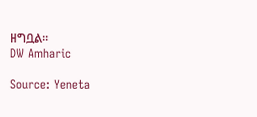ዘግቧል።
DW Amharic

Source: Yeneta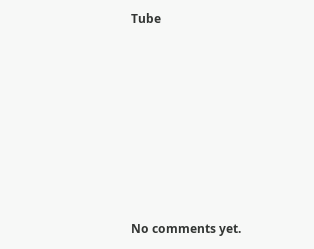Tube









No comments yet.